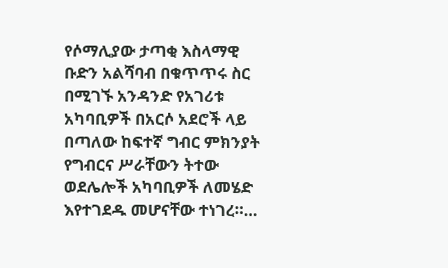የሶማሊያው ታጣቂ እስላማዊ ቡድን አልሻባብ በቁጥጥሩ ስር በሚገኙ አንዳንድ የአገሪቱ አካባቢዎች በአርሶ አደሮች ላይ በጣለው ከፍተኛ ግብር ምክንያት የግብርና ሥራቸውን ትተው ወደሌሎች አካባቢዎች ለመሄድ እየተገደዱ መሆናቸው ተነገረ።…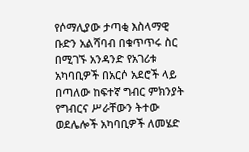የሶማሊያው ታጣቂ እስላማዊ ቡድን አልሻባብ በቁጥጥሩ ስር በሚገኙ አንዳንድ የአገሪቱ አካባቢዎች በአርሶ አደሮች ላይ በጣለው ከፍተኛ ግብር ምክንያት የግብርና ሥራቸውን ትተው ወደሌሎች አካባቢዎች ለመሄድ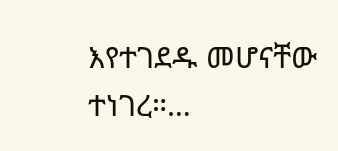እየተገደዱ መሆናቸው ተነገረ።…